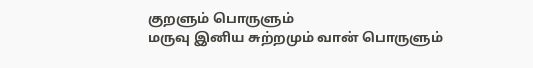குறளும் பொருளும்
மருவு இனிய சுற்றமும் வான் பொருளும்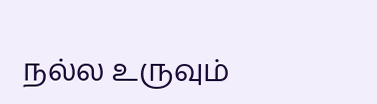நல்ல உருவும்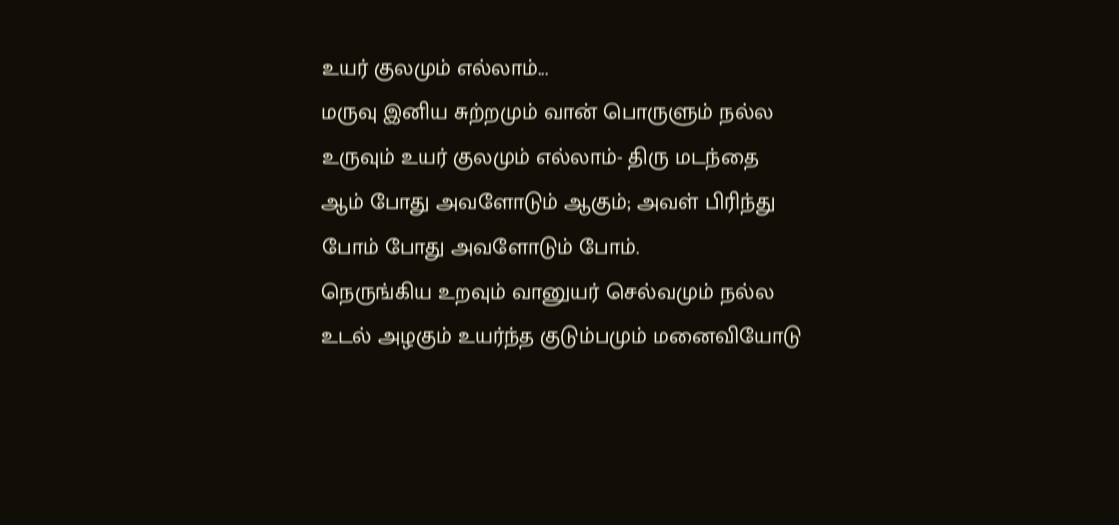உயர் குலமும் எல்லாம்...
மருவு இனிய சுற்றமும் வான் பொருளும் நல்ல
உருவும் உயர் குலமும் எல்லாம்- திரு மடந்தை
ஆம் போது அவளோடும் ஆகும்; அவள் பிரிந்து
போம் போது அவளோடும் போம்.
நெருங்கிய உறவும் வானுயர் செல்வமும் நல்ல உடல் அழகும் உயர்ந்த குடும்பமும் மனைவியோடு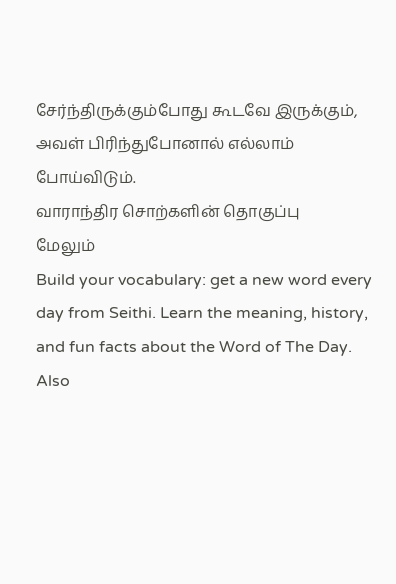சேர்ந்திருக்கும்போது கூடவே இருக்கும், அவள் பிரிந்துபோனால் எல்லாம் போய்விடும்.
வாராந்திர சொற்களின் தொகுப்பு
மேலும்
Build your vocabulary: get a new word every day from Seithi. Learn the meaning, history, and fun facts about the Word of The Day. Also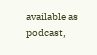available as podcast,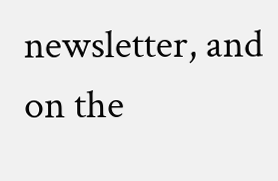newsletter, and on the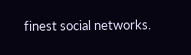finest social networks.